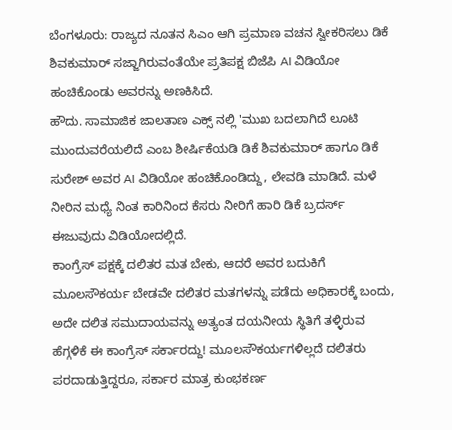ಬೆಂಗಳೂರು: ರಾಜ್ಯದ ನೂತನ ಸಿಎಂ ಆಗಿ ಪ್ರಮಾಣ ವಚನ ಸ್ವೀಕರಿಸಲು ಡಿಕೆ ಶಿವಕುಮಾರ್ ಸಜ್ಜಾಗಿರುವಂತೆಯೇ ಪ್ರತಿಪಕ್ಷ ಬಿಜೆಪಿ AI ವಿಡಿಯೋ ಹಂಚಿಕೊಂಡು ಅವರನ್ನು ಅಣಕಿಸಿದೆ.
ಹೌದು. ಸಾಮಾಜಿಕ ಜಾಲತಾಣ ಎಕ್ಸ್ ನಲ್ಲಿ 'ಮುಖ ಬದಲಾಗಿದೆ ಲೂಟಿ ಮುಂದುವರೆಯಲಿದೆ ಎಂಬ ಶೀರ್ಷಿಕೆಯಡಿ ಡಿಕೆ ಶಿವಕುಮಾರ್ ಹಾಗೂ ಡಿಕೆ ಸುರೇಶ್ ಅವರ AI ವಿಡಿಯೋ ಹಂಚಿಕೊಂಡಿದ್ದು, ಲೇವಡಿ ಮಾಡಿದೆ. ಮಳೆ ನೀರಿನ ಮಧ್ಯೆ ನಿಂತ ಕಾರಿನಿಂದ ಕೆಸರು ನೀರಿಗೆ ಹಾರಿ ಡಿಕೆ ಬ್ರದರ್ಸ್ ಈಜುವುದು ವಿಡಿಯೋದಲ್ಲಿದೆ.
ಕಾಂಗ್ರೆಸ್ ಪಕ್ಷಕ್ಕೆ ದಲಿತರ ಮತ ಬೇಕು, ಆದರೆ ಅವರ ಬದುಕಿಗೆ ಮೂಲಸೌಕರ್ಯ ಬೇಡವೇ ದಲಿತರ ಮತಗಳನ್ನು ಪಡೆದು ಅಧಿಕಾರಕ್ಕೆ ಬಂದು, ಅದೇ ದಲಿತ ಸಮುದಾಯವನ್ನು ಅತ್ಯಂತ ದಯನೀಯ ಸ್ಥಿತಿಗೆ ತಳ್ಳಿರುವ ಹೆಗ್ಗಳಿಕೆ ಈ ಕಾಂಗ್ರೆಸ್ ಸರ್ಕಾರದ್ದು! ಮೂಲಸೌಕರ್ಯಗಳಿಲ್ಲದೆ ದಲಿತರು ಪರದಾಡುತ್ತಿದ್ದರೂ, ಸರ್ಕಾರ ಮಾತ್ರ ಕುಂಭಕರ್ಣ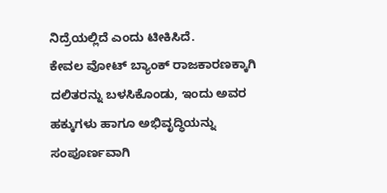ನಿದ್ರೆಯಲ್ಲಿದೆ ಎಂದು ಟೀಕಿಸಿದೆ.
ಕೇವಲ ವೋಟ್ ಬ್ಯಾಂಕ್ ರಾಜಕಾರಣಕ್ಕಾಗಿ ದಲಿತರನ್ನು ಬಳಸಿಕೊಂಡು, ಇಂದು ಅವರ ಹಕ್ಕುಗಳು ಹಾಗೂ ಅಭಿವೃದ್ಧಿಯನ್ನು ಸಂಪೂರ್ಣವಾಗಿ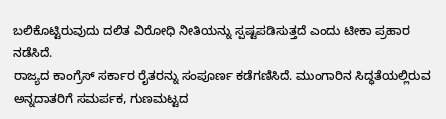ಬಲಿಕೊಟ್ಟಿರುವುದು ದಲಿತ ವಿರೋಧಿ ನೀತಿಯನ್ನು ಸ್ಪಷ್ಟಪಡಿಸುತ್ತದೆ ಎಂದು ಟೀಕಾ ಪ್ರಹಾರ ನಡೆಸಿದೆ.
ರಾಜ್ಯದ ಕಾಂಗ್ರೆಸ್ ಸರ್ಕಾರ ರೈತರನ್ನು ಸಂಪೂರ್ಣ ಕಡೆಗಣಿಸಿದೆ. ಮುಂಗಾರಿನ ಸಿದ್ಧತೆಯಲ್ಲಿರುವ ಅನ್ನದಾತರಿಗೆ ಸಮರ್ಪಕ, ಗುಣಮಟ್ಟದ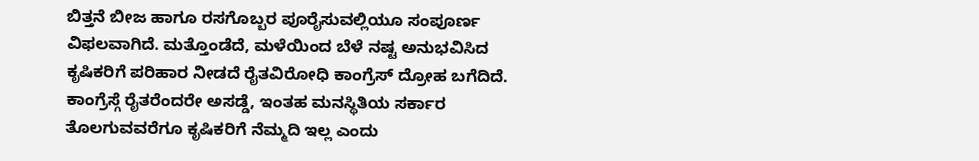ಬಿತ್ತನೆ ಬೀಜ ಹಾಗೂ ರಸಗೊಬ್ಬರ ಪೂರೈಸುವಲ್ಲಿಯೂ ಸಂಪೂರ್ಣ ವಿಫಲವಾಗಿದೆ. ಮತ್ತೊಂಡೆದೆ, ಮಳೆಯಿಂದ ಬೆಳೆ ನಷ್ಟ ಅನುಭವಿಸಿದ ಕೃಷಿಕರಿಗೆ ಪರಿಹಾರ ನೀಡದೆ ರೈತವಿರೋಧಿ ಕಾಂಗ್ರೆಸ್ ದ್ರೋಹ ಬಗೆದಿದೆ. ಕಾಂಗ್ರೆಸ್ಗೆ ರೈತರೆಂದರೇ ಅಸಡ್ಡೆ, ಇಂತಹ ಮನಸ್ಥಿತಿಯ ಸರ್ಕಾರ ತೊಲಗುವವರೆಗೂ ಕೃಷಿಕರಿಗೆ ನೆಮ್ಮದಿ ಇಲ್ಲ ಎಂದು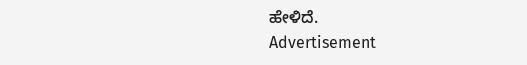ಹೇಳಿದೆ.
Advertisement